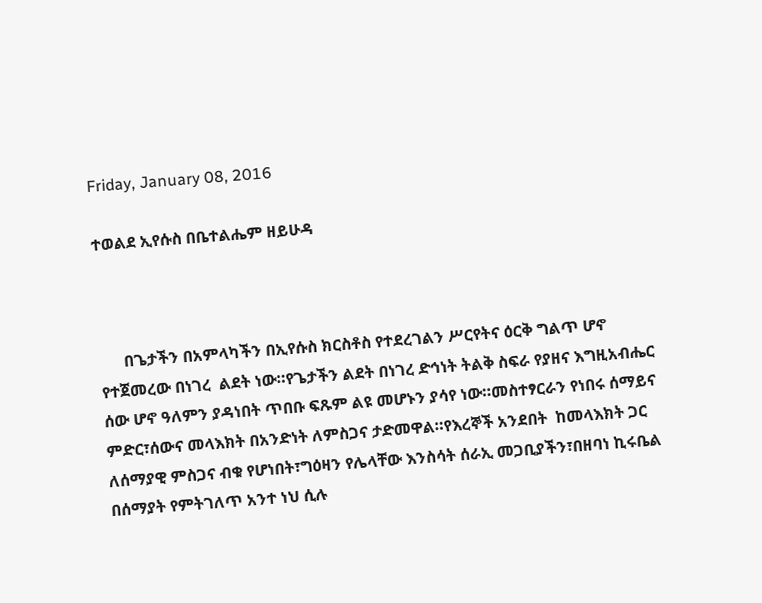Friday, January 08, 2016

ተወልደ ኢየሱስ በቤተልሔም ዘይሁዳ



      በጌታችን በአምላካችን በኢየሱስ ክርስቶስ የተደረገልን ሥርየትና ዕርቅ ግልጥ ሆኖ የተጀመረው በነገረ  ልደት ነው።የጌታችን ልደት በነገረ ድኅነት ትልቅ ስፍራ የያዘና እግዚአብሔር ሰው ሆኖ ዓለምን ያዳነበት ጥበቡ ፍጹም ልዩ መሆኑን ያሳየ ነው።መስተፃርራን የነበሩ ሰማይና ምድር፣ሰውና መላእክት በአንድነት ለምስጋና ታድመዋል።የእረኞች አንደበት  ከመላእክት ጋር ለሰማያዊ ምስጋና ብቁ የሆነበት፣ግዕዛን የሌላቸው እንስሳት ሰራኢ መጋቢያችን፣በዘባነ ኪሩቤል በሰማያት የምትገለጥ አንተ ነህ ሲሉ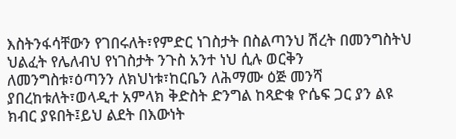እስትንፋሳቸውን የገበሩለት፣የምድር ነገስታት በስልጣንህ ሽረት በመንግስትህ ህልፈት የሌለብህ የነገስታት ንጉስ አንተ ነህ ሲሉ ወርቅን ለመንግስቱ፣ዕጣንን ለክህነቱ፣ከርቤን ለሕማሙ ዕጅ መንሻ ያበረከቱለት፣ወላዲተ አምላክ ቅድስት ድንግል ከጻድቁ ዮሴፍ ጋር ያን ልዩ ክብር ያዩበት፤ይህ ልደት በእውነት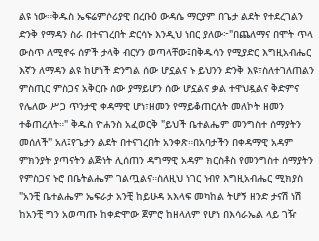ልዩ ነው።ቅዱስ ኤፍሬምሶሪያዊ በረቡዕ ውዳሴ ማርያም በጌታ ልደት የተደረገልን ድንቅ የማዳን ስራ በተናገረበት ድርሳኑ እንዲህ ነበር ያለው፦"በጨለማና በሞት ጥላ ውስጥ ለሚኖሩ ሰዎች ታላቅ ብርሃን ወጣላቸው፤በቅዱሳን የሚያድር እግዚአብሔር እኛን ለማዳን ልዩ ከሆነች ድንግል ሰው ሆኗልና ኑ ይህንን ድንቅ እዩ፣ስለተገለጠልን ምስጢር ምስጋና አቅርቡ ሰው ያማይሆን ሰው ሆኗልና ቃል ተዋህዷልና ቅድምና የሌለው ሥጋ ጥንታዊ ቀዳማዊ ሆነ፣ዘመን የማይቆጠርለት መለኮት ዘመን ተቆጠረለት።" ቅዱስ ዮሐንስ አፈወርቅ "ይህች ቤተልሔም መንግስተ ሰማያትን መሰለች" አለ፤የጌታን ልደት በተናገረበት አንቀጽ።በአባታችን በቀዳማዊ አዳም ምክንያት ያጣናትን ልጅነት ሊሰጠን ዳግማዊ አዳም ክርስቶስ የመንግስተ ሰማያትን የምስጋና ኑሮ በቤትልሔም ገልጧልና።ስለዚህ ነገር ነብየ እግዚአብሔር ሚክያስ  "አንቺ ቤተልሔም ኤፍራታ አንቺ ከይሁዳ አእላፍ መካከል ትሆኝ ዘንድ ታናሽ ነሽ  ከአንቺ ግን አወጣጡ ከቀድሞው ጀምሮ ከዘላለም የሆነ በእሳራኤል ላይ ገዥ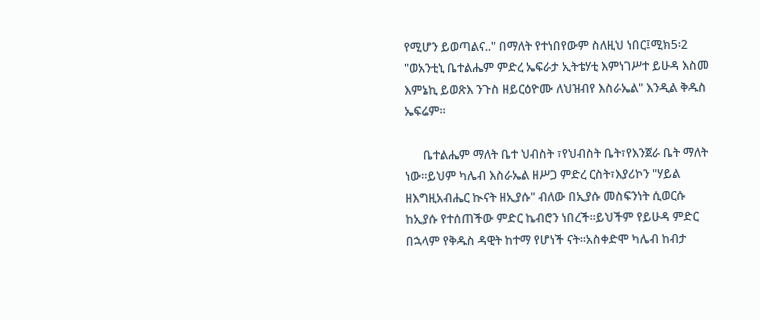የሚሆን ይወጣልና.." በማለት የተነበየውም ስለዚህ ነበር፤ሚክ5፡2 "ወአንቲኒ ቤተልሔም ምድረ ኤፍራታ ኢትቴሃቲ እምነገሥተ ይሁዳ እስመ እምኔኪ ይወጽእ ንጉስ ዘይርዕዮሙ ለህዝብየ እስራኤል" እንዲል ቅዱስ ኤፍሬም።

      ቤተልሔም ማለት ቤተ ህብስት ፣የህብስት ቤት፣የእንጀራ ቤት ማለት  ነው።ይህም ካሌብ እስራኤል ዘሥጋ ምድረ ርስት፣እያሪኮን "ሃይል ዘእግዚአብሔር ኲናት ዘኢያሱ" ብለው በኢያሱ መስፍንነት ሲወርሱ ከኢያሱ የተሰጠችው ምድር ኬብሮን ነበረች።ይህችም የይሁዳ ምድር በኋላም የቅዱስ ዳዊት ከተማ የሆነች ናት።አስቀድሞ ካሌብ ከብታ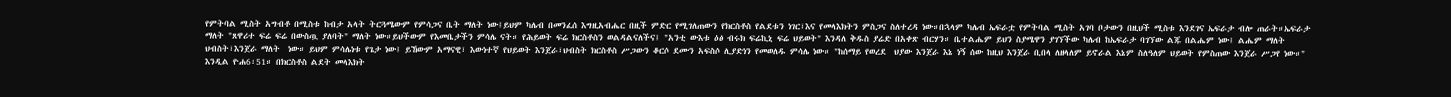የምትባል ሚስት አግብቶ በሚስቱ ከብታ አላት ትርጓሜውም የምሳጋና ቤት ማለት ነው፤ይህም ካሌብ በመንፈሰ እግዚአብሔር በዚች ምድር የሚገለጠውን የክርስቶስ የልደቱን ነገር፣እና የመላእክትን ምስጋና ስለተረዳ ነው።በኋላም ካሌብ ኤፍራቷ የምትባል ሚስት አገባ ቦታውን በዚህች ሚስቱ እንደገና ኤፍራታ ብሎ ጠራት።ኤፍራታ ማለት "ጸዋሪተ ፍሬ ፍሬ በውስጧ ያለባት" ማለት ነው።ይህችውም የእመቤታችን ምሳሌ ናት። የሕይወት ፍሬ ክርስቶስን ወልዳልናለችና፤ "አንቲ ውእቱ ዕፅ ብሩክ ፍሬኪኒ ፍሬ ህይወት" እንዳለ ቅዱስ ያሬድ በአቀጽ ብርሃን። ቤተልሔም ይህን ስያሜዋን ያገኘችው ካሌብ ከኤፍራታ ባገኘው ልጁ በልሔም ነው፤ ልሔም ማለት ህብስት፣እንጀራ ማለት  ነው። ይህም ምሳሌነቱ የጌታ ነው፤ ይኸውም አማናዊ፣ እውነተኛ የህይወት እንጀራ፣ህብስት ክርስቶስ ሥጋውን ቆርሶ ደሙን አፍስሶ ሊያድነን የመወለዱ ምሳሌ ነው። "ከሰማይ የወረደ  ህያው እንጀራ እኔ ነኝ ሰው ከዚህ እንጀራ ቢበላ ለዘላለም ይኖራል እኔም ስለዓለም ህይወት የምስጠው እንጀራ ሥጋየ ነው።" እንዲል ዮሐ6፡51። በክርስቶስ ልደት መላእክት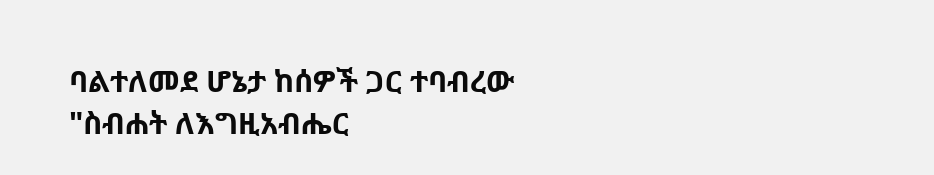ባልተለመደ ሆኔታ ከሰዎች ጋር ተባብረው "ስብሐት ለእግዚአብሔር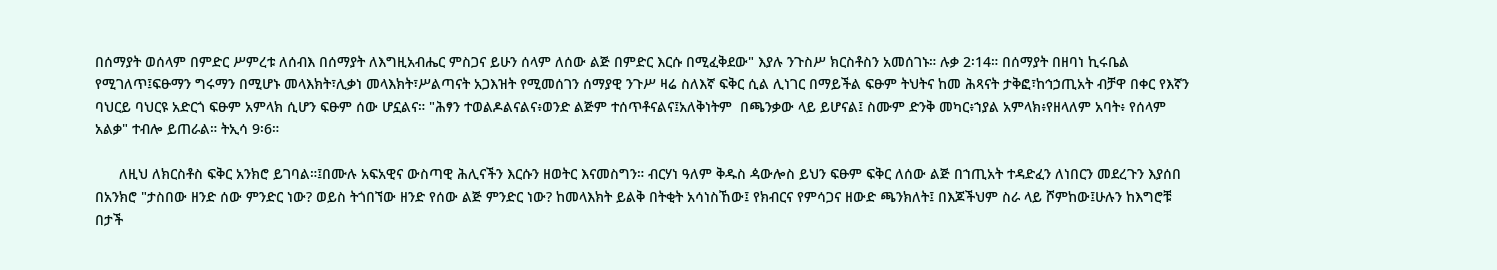በሰማያት ወሰላም በምድር ሥምረቱ ለሰብእ በሰማያት ለእግዚአብሔር ምስጋና ይሁን ሰላም ለሰው ልጅ በምድር እርሱ በሚፈቅደው" እያሉ ንጉስሥ ክርስቶስን አመሰገኑ። ሉቃ 2፡14። በሰማያት በዘባነ ኪሩቤል የሚገለጥ፤ፍፁማን ግሩማን በሚሆኑ መላእክት፣ሊቃነ መላእክት፣ሥልጣናት አጋእዝት የሚመሰገን ሰማያዊ ንጉሥ ዛሬ ስለእኛ ፍቅር ሲል ሊነገር በማይችል ፍፁም ትህትና ከመ ሕጻናት ታቅፎ፣ከኅኃጢአት ብቻዋ በቀር የእኛን ባህርይ ባህርዩ አድርጎ ፍፁም አምላክ ሲሆን ፍፁም ሰው ሆኗልና። "ሕፃን ተወልዶልናልና፥ወንድ ልጅም ተሰጥቶናልና፤አለቅነትም  በጫንቃው ላይ ይሆናል፤ ስሙም ድንቅ መካር፥ኀያል አምላክ፥የዘላለም አባት፥ የሰላም አልቃ" ተብሎ ይጠራል። ትኢሳ 9፡6።

      ለዚህ ለክርስቶስ ፍቅር አንክሮ ይገባል።፤በሙሉ አፍአዊና ውስጣዊ ሕሊናችን እርሱን ዘወትር እናመስግን። ብርሃነ ዓለም ቅዱስ ዻውሎስ ይህን ፍፁም ፍቅር ለሰው ልጅ በኀጢአት ተዳድፈን ለነበርን መደረጉን እያሰበ በአንክሮ "ታስበው ዘንድ ሰው ምንድር ነው? ወይስ ትጎበኘው ዘንድ የሰው ልጅ ምንድር ነው? ከመላእክት ይልቅ በትቂት አሳነስኸው፤ የክብርና የምሳጋና ዘውድ ጫንክለት፤ በእጆችህም ስራ ላይ ሾምከው፤ሁሉን ከእግሮቹ በታች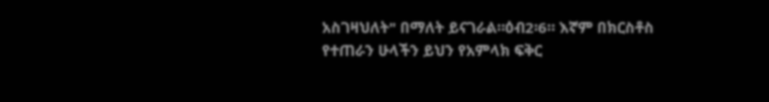አስገዛህለት" በማለት ይናገራል።ዕብ2፡6። እኛም በክርስቶስ የተጠራን ሁላችን ይህን የአምላክ ፍቅር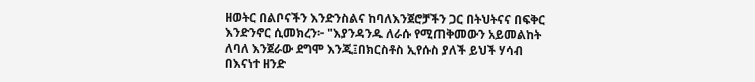ዘወትር በልቦናችን እንድንስልና ከባለእንጀሮቻችን ጋር በትህትናና በፍቅር እንድንኖር ሲመክረን፦ "እያንዳንዱ ለራሱ የሚጠቅመውን አይመልከት ለባለ እንጀራው ደግሞ እንጂ፤በክርስቶስ ኢየሱስ ያለች ይህች ሃሳብ በእናነተ ዘንድ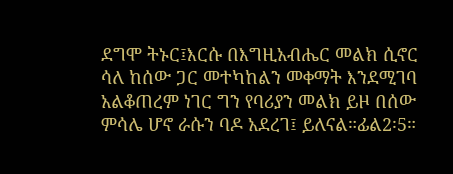ደግሞ ትኑር፤እርሱ በእግዚአብሔር መልክ ሲኖር ሳለ ከሰው ጋር መተካከልን መቀማት እንደሚገባ አልቆጠረም ነገር ግን የባሪያን መልክ ይዞ በሰው ምሳሌ ሆኖ ራሱን ባዶ አደረገ፤ ይለናል።ፊል2፡5።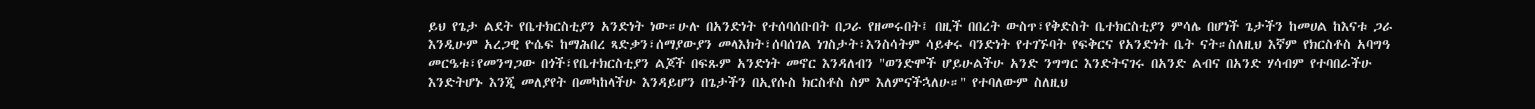ይህ የጌታ ልደት የቤተክርስቲያን አንድነት ነው።ሁሉ በአንድነት የተሰባሰቡበት በጋራ የዘመሩበት፤ በዚች በበረት ውስጥ፣የቅድስት ቤተክርስቲያን ምሳሌ በሆነች ጌታችን ከመሀል ከእናቱ ጋራ እንዲሁም አረጋዊ ዮሴፍ ከማሕበረ ጻድቃን፣ሰማያውያን መላእክት፣ሰባሰገል ነገስታት፣እንስሳትም ሳይቀሩ ባንድነት የተገኙባት የፍቅርና የአንድነት ቤት ናት።ስለዚህ እኛም የክርስቶስ አባግዓ መርዔቱ፣የመንግጋው በጎች፣የቤተክርስቲያን ልጆች በፍጹም አንድነት መኖር እንዳለብን "ወንድሞች ሆይሁልችሁ አንድ ንግግር እንድትናገሩ በአንድ ልብና በአንድ ሃሳብም የተባበራችሁ እንድትሆኑ እንጂ መለያየት በመካከላችሁ እንዳይሆን በጌታችን በኢየሱስ ክርስቶስ ስም እለምናችኋለሁ።" የተባለውም ስለዚህ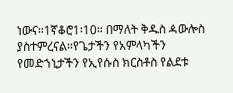ነውና።1ኛቆሮ1፡10። በማለት ቅዱስ ዻውሎስ ያስተምረናል።የጌታችን የአምላካችን የመድኀኒታችን የኢየሱስ ክርስቶስ የልደቱ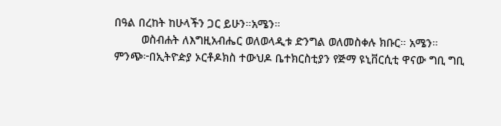በዓል በረከት ከሁላችን ጋር ይሁን።አሜን።
         ወስብሐት ለእግዚአብሔር ወለወላዲቱ ድንግል ወለመስቀሉ ክቡር። አሜን።
ምንጭ፦በኢትዮዽያ ኦርቶዶክስ ተውህዶ ቤተክርስቲያን የጅማ ዩኒቨርሲቲ ዋናው ግቢ ግቢ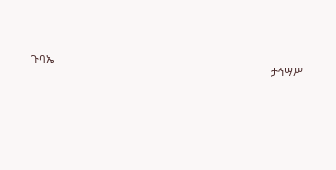ጉባኤ
                                                                                ታኅሣሥ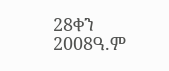28ቀን 2008ዓ.ም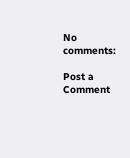No comments:

Post a Comment